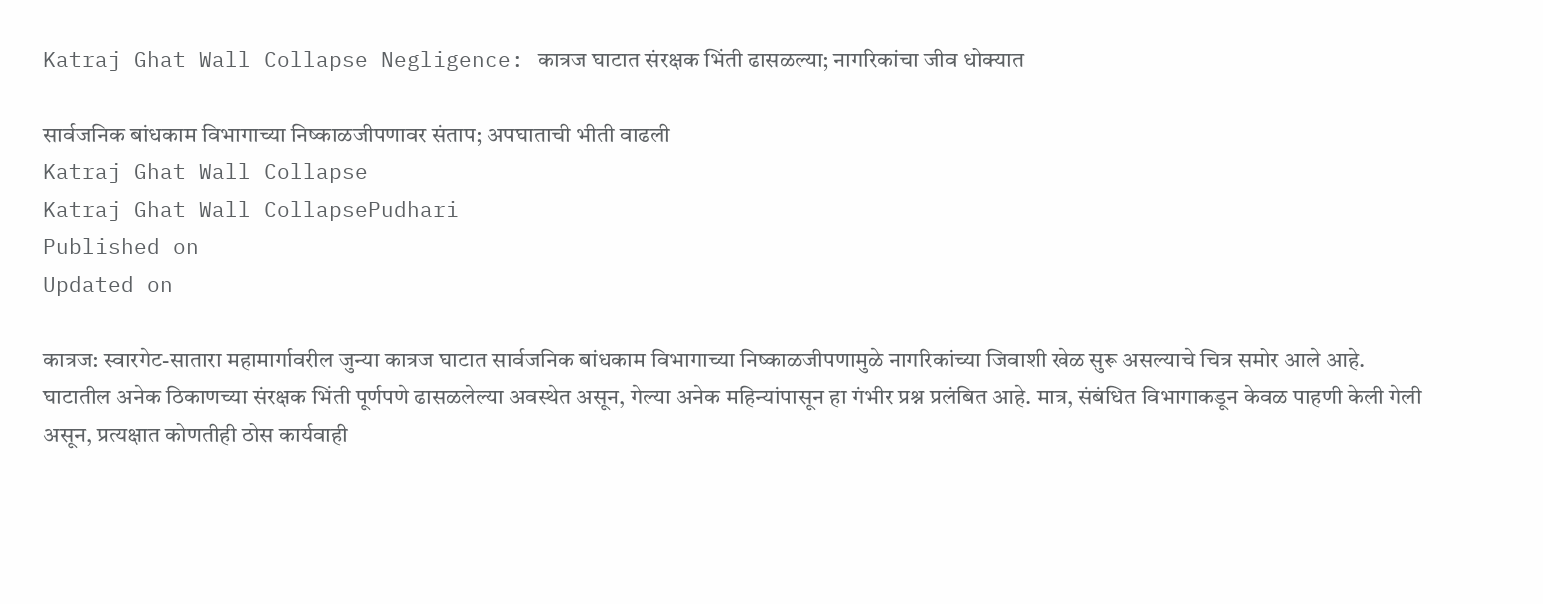Katraj Ghat Wall Collapse Negligence: कात्रज घाटात संरक्षक भिंती ढासळल्या; नागरिकांचा जीव धोक्यात

सार्वजनिक बांधकाम विभागाच्या निष्काळजीपणावर संताप; अपघाताची भीती वाढली
Katraj Ghat Wall Collapse
Katraj Ghat Wall CollapsePudhari
Published on
Updated on

कात्रज: स्वारगेट-सातारा महामार्गावरील जुन्या कात्रज घाटात सार्वजनिक बांधकाम विभागाच्या निष्काळजीपणामुळे नागरिकांच्या जिवाशी खेळ सुरू असल्याचे चित्र समोर आले आहे. घाटातील अनेक ठिकाणच्या संरक्षक भिंती पूर्णपणे ढासळलेल्या अवस्थेत असून, गेल्या अनेक महिन्यांपासून हा गंभीर प्रश्न प्रलंबित आहे. मात्र, संबंधित विभागाकडून केवळ पाहणी केली गेली असून, प्रत्यक्षात कोणतीही ठोस कार्यवाही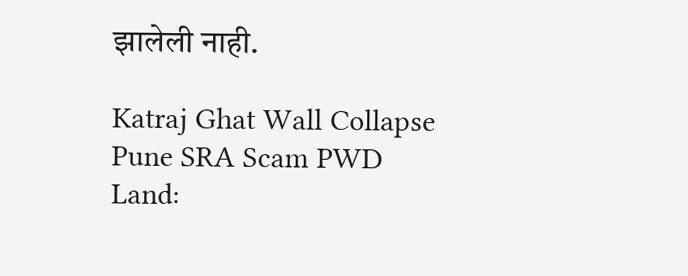झालेली नाही.

Katraj Ghat Wall Collapse
Pune SRA Scam PWD Land: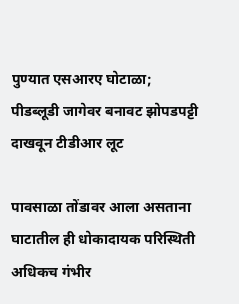पुण्यात एसआरए घोटाळा; पीडब्लूडी जागेवर बनावट झोपडपट्टी दाखवून टीडीआर लूट

पावसाळा तोंडावर आला असताना घाटातील ही धोकादायक परिस्थिती अधिकच गंभीर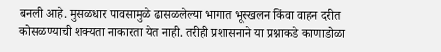बनली आहे. मुसळधार पावसामुळे ढासळलेल्या भागात भूस्खलन किंवा वाहन दरीत कोसळण्याची शक्यता नाकारता येत नाही. तरीही प्रशासनाने या प्रश्नाकडे काणाडोळा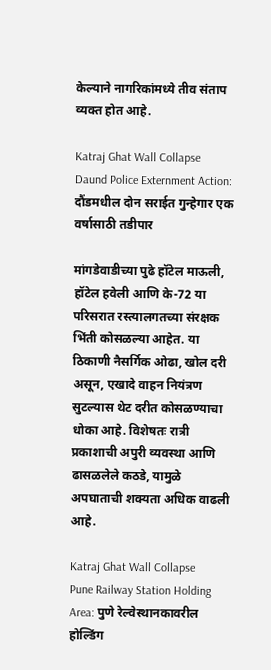केल्याने नागरिकांमध्ये तीव संताप व्यक्त होत आहे.

Katraj Ghat Wall Collapse
Daund Police Externment Action: दौंडमधील दोन सराईत गुन्हेगार एक वर्षासाठी तडीपार

मांगडेवाडीच्या पुढे हॉटेल माऊली, हॉटेल हवेली आणि के-72 या परिसरात रस्त्यालगतच्या संरक्षक भिंती कोसळल्या आहेत. या ठिकाणी नैसर्गिक ओढा, खोल दरी असून, एखादे वाहन नियंत्रण सुटल्यास थेट दरीत कोसळण्याचा धोका आहे. विशेषतः रात्री प्रकाशाची अपुरी व्यवस्था आणि ढासळलेले कठडे, यामुळे अपघाताची शक्यता अधिक वाढली आहे.

Katraj Ghat Wall Collapse
Pune Railway Station Holding Area: पुणे रेल्वेस्थानकावरील होल्डिंग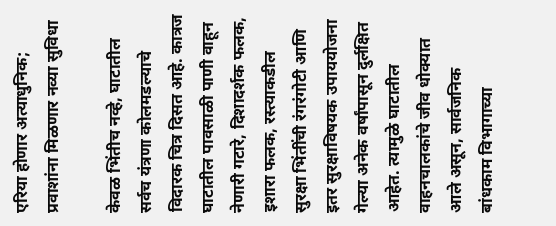एरिया होणार अत्याधुनिक; प्रवाशांना मिळणार नव्या सुविधा

केवळ भिंतीच नव्हे, घाटातील सर्वच यंत्रणा कोलमडल्याचे विदारक चित्र दिसत आहे. कात्रज घाटातील पावसाळी पाणी वाहून नेणारी गटारे, दिशादर्शक फलक, इशारा फलक, रस्त्याकडील सुरक्षा भिंतींची रंगरंगोटी आणि इतर सुरक्षाविषयक उपाययोजना गेल्या अनेक वर्षांपासून दुर्लक्षित आहेत. त्यामुळे घाटातील वाहनचालकांचे जीव धोक्यात आले असून, सार्वजनिक बांधकाम विभागाच्या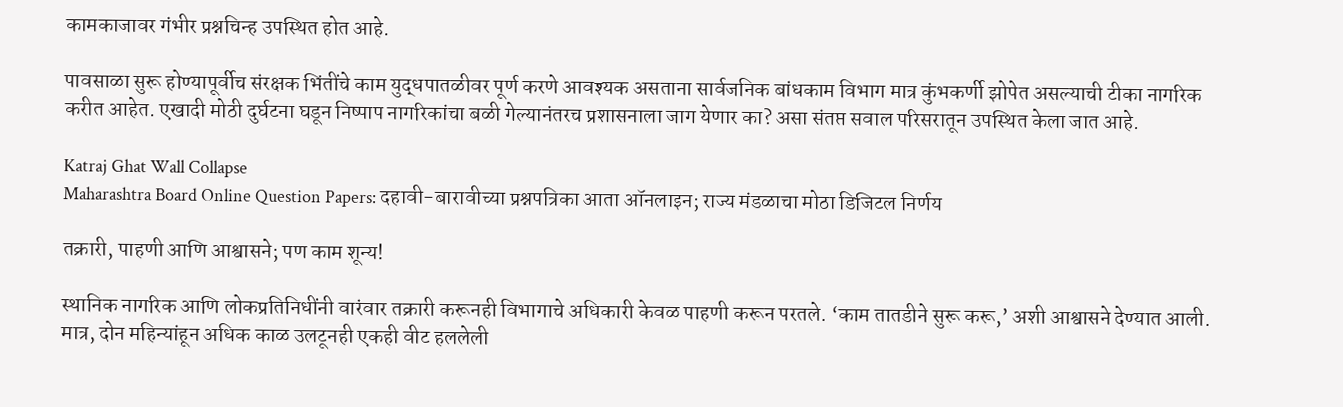कामकाजावर गंभीर प्रश्नचिन्ह उपस्थित होत आहे.

पावसाळा सुरू होण्यापूर्वीच संरक्षक भिंतींचे काम युद्धपातळीवर पूर्ण करणे आवश्यक असताना सार्वजनिक बांधकाम विभाग मात्र कुंभकर्णी झोपेत असल्याची टीका नागरिक करीत आहेत. एखादी मोठी दुर्घटना घडून निष्पाप नागरिकांचा बळी गेल्यानंतरच प्रशासनाला जाग येणार का? असा संतप्त सवाल परिसरातून उपस्थित केला जात आहे.

Katraj Ghat Wall Collapse
Maharashtra Board Online Question Papers: दहावी-बारावीच्या प्रश्नपत्रिका आता ऑनलाइन; राज्य मंडळाचा मोठा डिजिटल निर्णय

तक्रारी, पाहणी आणि आश्वासने; पण काम शून्य!

स्थानिक नागरिक आणि लोकप्रतिनिधींनी वारंवार तक्रारी करूनही विभागाचे अधिकारी केवळ पाहणी करून परतले. ‘काम तातडीने सुरू करू,’ अशी आश्वासने देण्यात आली. मात्र, दोन महिन्यांहून अधिक काळ उलटूनही एकही वीट हललेली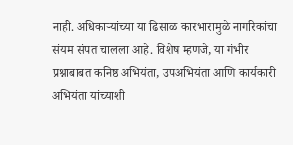नाही. अधिकाऱ्यांच्या या ढिसाळ कारभारामुळे नागरिकांचा संयम संपत चालला आहे. विशेष म्हणजे, या गंभीर प्रश्नाबाबत कनिष्ठ अभियंता, उपअभियंता आणि कार्यकारी अभियंता यांच्याशी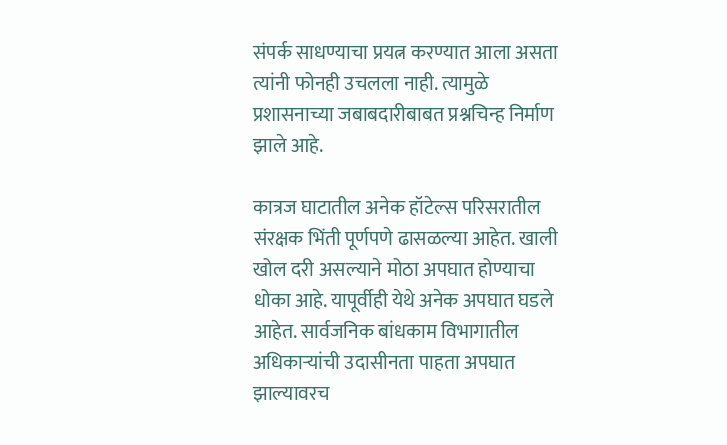संपर्क साधण्याचा प्रयत्न करण्यात आला असता त्यांनी फोनही उचलला नाही. त्यामुळे प्रशासनाच्या जबाबदारीबाबत प्रश्नचिन्ह निर्माण झाले आहे.

कात्रज घाटातील अनेक हॉटेल्स परिसरातील संरक्षक भिंती पूर्णपणे ढासळल्या आहेत. खाली खोल दरी असल्याने मोठा अपघात होण्याचा धोका आहे. यापूर्वीही येथे अनेक अपघात घडले आहेत. सार्वजनिक बांधकाम विभागातील अधिकाऱ्यांची उदासीनता पाहता अपघात झाल्यावरच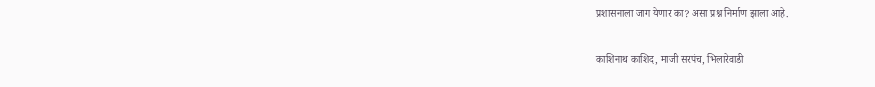प्रशासनाला जाग येणार का? असा प्रश्न निर्माण झाला आहे.

काशिनाथ काशिद, माजी सरपंच, भिलारेवाडी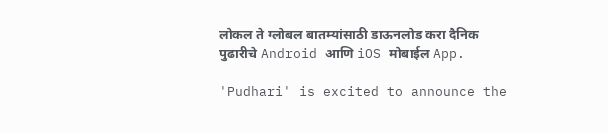लोकल ते ग्लोबल बातम्यांसाठी डाऊनलोड करा दैनिक पुढारीचे Android आणि iOS मोबाईल App.

'Pudhari' is excited to announce the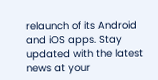relaunch of its Android and iOS apps. Stay updated with the latest news at your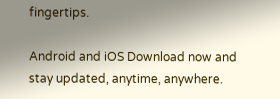fingertips.

Android and iOS Download now and stay updated, anytime, anywhere.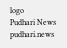logo
Pudhari News
pudhari.news